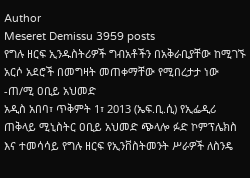Author
Meseret Demissu 3959 posts
የግሉ ዘርፍ ኢንዱስትሪዎች ግብአቶችን በአቅራቢያቸው ከሚገኙ አርሶ አደሮች በመግዛት መጠቀማቸው የሚበረታታ ነው -ጠ/ሚ ዐቢይ አህመድ
አዲስ አበባ፣ ጥቅምት 1፣ 2013 (ኤፍ.ቢ.ሲ) የኢፌዲሪ ጠቅላይ ሚኒስትር ዐቢይ አህመድ ጭላሎ ፉድ ኮምፕሌክስ እና ተመሳሳይ የግሉ ዘርፍ የኢንቨስትመንት ሥራዎች ለስንዴ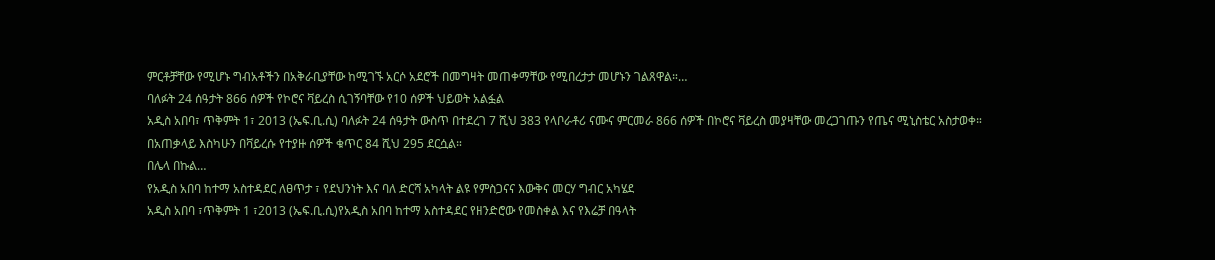ምርቶቻቸው የሚሆኑ ግብአቶችን በአቅራቢያቸው ከሚገኙ አርሶ አደሮች በመግዛት መጠቀማቸው የሚበረታታ መሆኑን ገልጸዋል።…
ባለፉት 24 ሰዓታት 866 ሰዎች የኮሮና ቫይረስ ሲገኝባቸው የ10 ሰዎች ህይወት አልፏል
አዲስ አበባ፣ ጥቅምት 1፣ 2013 (ኤፍ.ቢ.ሲ) ባለፉት 24 ሰዓታት ውስጥ በተደረገ 7 ሺህ 383 የላቦራቶሪ ናሙና ምርመራ 866 ሰዎች በኮሮና ቫይረስ መያዛቸው መረጋገጡን የጤና ሚኒስቴር አስታወቀ።
በአጠቃላይ እስካሁን በቫይረሱ የተያዙ ሰዎች ቁጥር 84 ሺህ 295 ደርሷል።
በሌላ በኩል…
የአዲስ አበባ ከተማ አስተዳደር ለፀጥታ ፣ የደህንነት እና ባለ ድርሻ አካላት ልዩ የምስጋናና እውቅና መርሃ ግብር አካሄደ
አዲስ አበባ ፣ጥቅምት 1 ፣2013 (ኤፍ.ቢ.ሲ)የአዲስ አበባ ከተማ አስተዳደር የዘንድሮው የመስቀል እና የእሬቻ በዓላት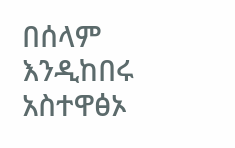በሰላም እንዲከበሩ አስተዋፅኦ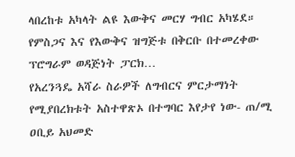ላበረከቱ አካላት ልዩ እውቅና መርሃ ግብር አካሄደ።
የምስጋና እና የእውቅና ዝግጅቱ በቅርቡ በተመረቀው ፕሮግራም ወዳጅነት ፓርክ…
የአረንጓዴ አሻራ ስራዎች ለግብርና ምርታማነት የሚያበረክቱት አስተዋጽኦ በተግባር እየታየ ነው- ጠ/ሚ ዐቢይ አህመድ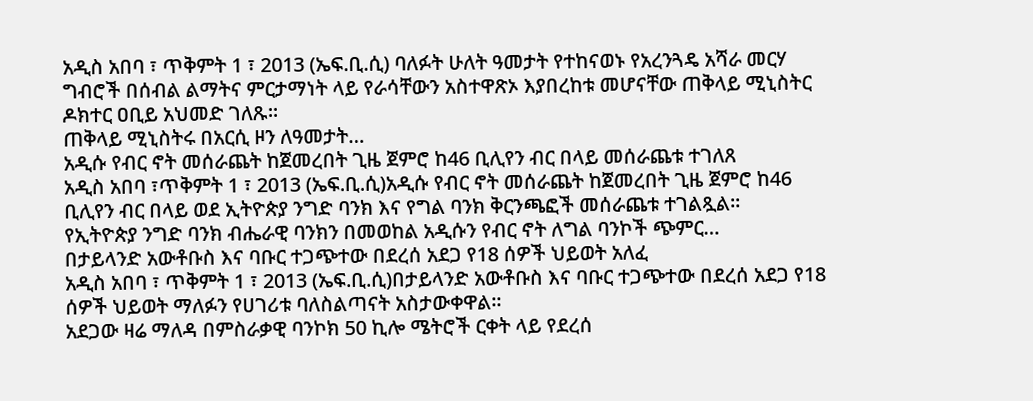አዲስ አበባ ፣ ጥቅምት 1 ፣ 2013 (ኤፍ.ቢ.ሲ) ባለፉት ሁለት ዓመታት የተከናወኑ የአረንጓዴ አሻራ መርሃ ግብሮች በሰብል ልማትና ምርታማነት ላይ የራሳቸውን አስተዋጽኦ እያበረከቱ መሆናቸው ጠቅላይ ሚኒስትር ዶክተር ዐቢይ አህመድ ገለጹ።
ጠቅላይ ሚኒስትሩ በአርሲ ዞን ለዓመታት…
አዲሱ የብር ኖት መሰራጨት ከጀመረበት ጊዜ ጀምሮ ከ46 ቢሊየን ብር በላይ መሰራጨቱ ተገለጸ
አዲስ አበባ ፣ጥቅምት 1 ፣ 2013 (ኤፍ.ቢ.ሲ)አዲሱ የብር ኖት መሰራጨት ከጀመረበት ጊዜ ጀምሮ ከ46 ቢሊየን ብር በላይ ወደ ኢትዮጵያ ንግድ ባንክ እና የግል ባንክ ቅርንጫፎች መሰራጨቱ ተገልጿል።
የኢትዮጵያ ንግድ ባንክ ብሔራዊ ባንክን በመወከል አዲሱን የብር ኖት ለግል ባንኮች ጭምር…
በታይላንድ አውቶቡስ እና ባቡር ተጋጭተው በደረሰ አደጋ የ18 ሰዎች ህይወት አለፈ
አዲስ አበባ ፣ ጥቅምት 1 ፣ 2013 (ኤፍ.ቢ.ሲ)በታይላንድ አውቶቡስ እና ባቡር ተጋጭተው በደረሰ አደጋ የ18 ሰዎች ህይወት ማለፉን የሀገሪቱ ባለስልጣናት አስታውቀዋል።
አደጋው ዛሬ ማለዳ በምስራቃዊ ባንኮክ 50 ኪሎ ሜትሮች ርቀት ላይ የደረሰ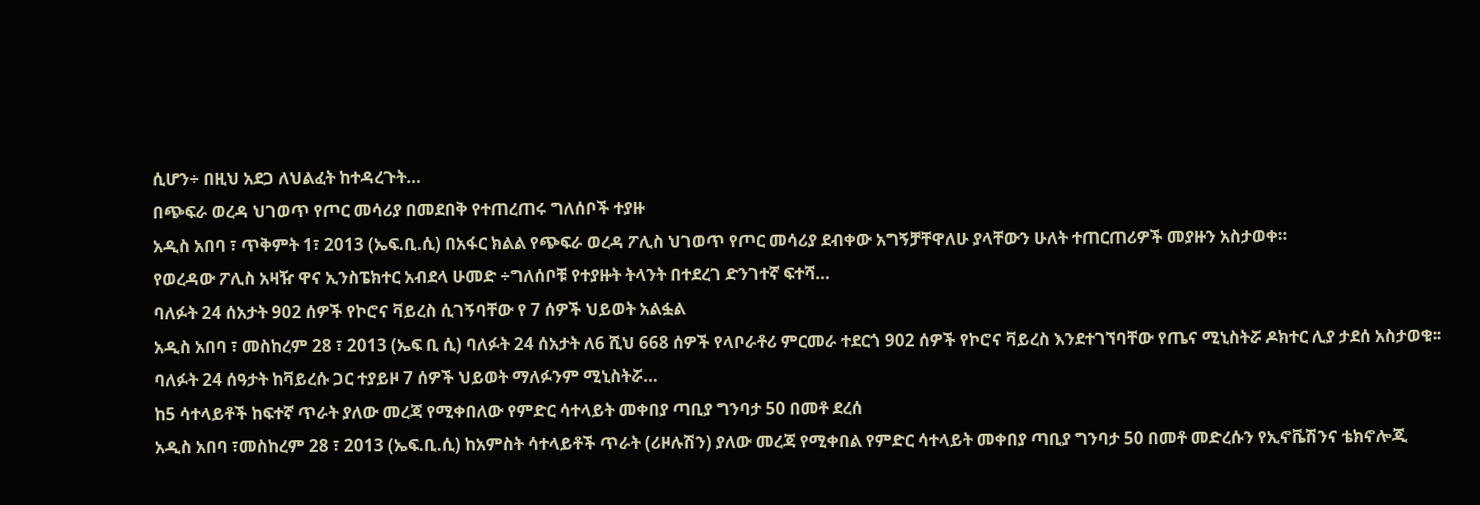ሲሆን÷ በዚህ አደጋ ለህልፈት ከተዳረጉት…
በጭፍራ ወረዳ ህገወጥ የጦር መሳሪያ በመደበቅ የተጠረጠሩ ግለሰቦች ተያዙ
አዲስ አበባ ፣ ጥቅምት 1፣ 2013 (ኤፍ.ቢ.ሲ) በአፋር ክልል የጭፍራ ወረዳ ፖሊስ ህገወጥ የጦር መሳሪያ ደብቀው አግኝቻቸዋለሁ ያላቸውን ሁለት ተጠርጠሪዎች መያዙን አስታወቀ።
የወረዳው ፖሊስ አዛዥ ዋና ኢንስፔክተር አብደላ ሁመድ ÷ግለሰቦቹ የተያዙት ትላንት በተደረገ ድንገተኛ ፍተሻ…
ባለፉት 24 ሰአታት 902 ሰዎች የኮሮና ቫይረስ ሲገኝባቸው የ 7 ሰዎች ህይወት አልፏል
አዲስ አበባ ፣ መስከረም 28 ፣ 2013 (ኤፍ ቢ ሲ) ባለፉት 24 ሰአታት ለ6 ሺህ 668 ሰዎች የላቦራቶሪ ምርመራ ተደርጎ 902 ሰዎች የኮሮና ቫይረስ እንደተገኘባቸው የጤና ሚኒስትሯ ዶክተር ሊያ ታደሰ አስታወቁ፡፡
ባለፉት 24 ሰዓታት ከቫይረሱ ጋር ተያይዞ 7 ሰዎች ህይወት ማለፉንም ሚኒስትሯ…
ከ5 ሳተላይቶች ከፍተኛ ጥራት ያለው መረጃ የሚቀበለው የምድር ሳተላይት መቀበያ ጣቢያ ግንባታ 50 በመቶ ደረሰ
አዲስ አበባ ፣መስከረም 28 ፣ 2013 (ኤፍ.ቢ.ሲ) ከአምስት ሳተላይቶች ጥራት (ሪዞሉሽን) ያለው መረጃ የሚቀበል የምድር ሳተላይት መቀበያ ጣቢያ ግንባታ 50 በመቶ መድረሱን የኢኖቬሽንና ቴክኖሎጂ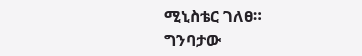ሚኒስቴር ገለፀ።
ግንባታው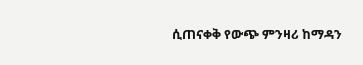ሲጠናቀቅ የውጭ ምንዛሪ ከማዳን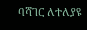ባሻገር ለተለያዩ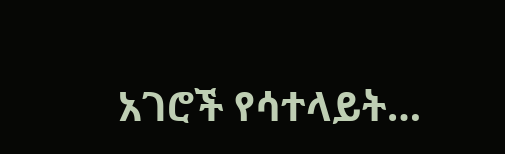አገሮች የሳተላይት…